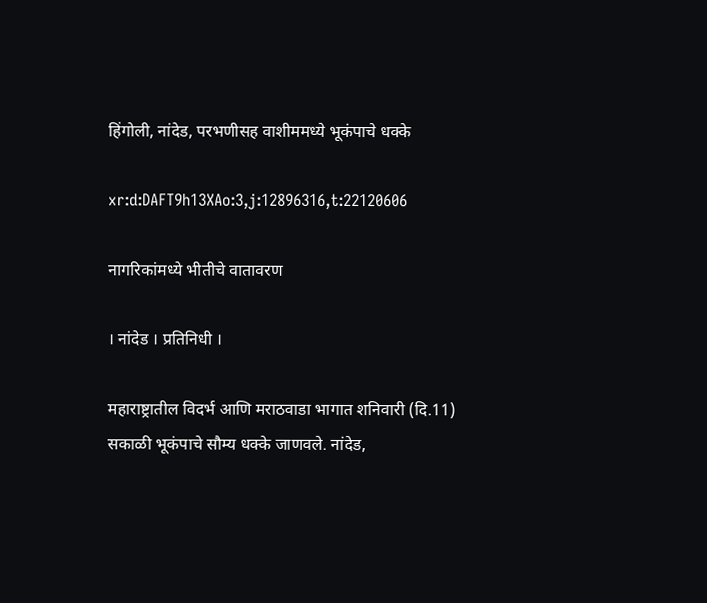हिंगोली, नांदेड, परभणीसह वाशीममध्ये भूकंपाचे धक्के

xr:d:DAFT9h13XAo:3,j:12896316,t:22120606

नागरिकांमध्ये भीतीचे वातावरण

। नांदेड । प्रतिनिधी ।

महाराष्ट्रातील विदर्भ आणि मराठवाडा भागात शनिवारी (दि.11) सकाळी भूकंपाचे सौम्य धक्के जाणवले. नांदेड,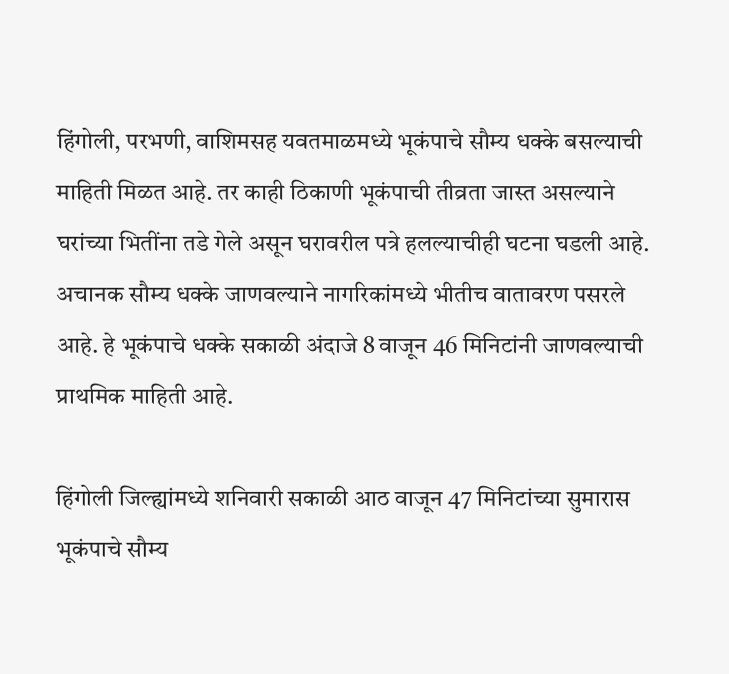हिंगोली, परभणी, वाशिमसह यवतमाळमध्ये भूकंपाचे सौम्य धक्के बसल्याची माहिती मिळत आहे. तर काही ठिकाणी भूकंपाची तीव्रता जास्त असल्याने घरांच्या भितींना तडे गेले असून घरावरील पत्रे हलल्याचीही घटना घडली आहे. अचानक सौम्य धक्के जाणवल्याने नागरिकांमध्ये भीतीच वातावरण पसरले आहे. हे भूकंपाचे धक्के सकाळी अंदाजे 8 वाजून 46 मिनिटांनी जाणवल्याची प्राथमिक माहिती आहे.

हिंगोली जिल्ह्यांमध्ये शनिवारी सकाळी आठ वाजून 47 मिनिटांच्या सुमारास भूकंपाचे सौम्य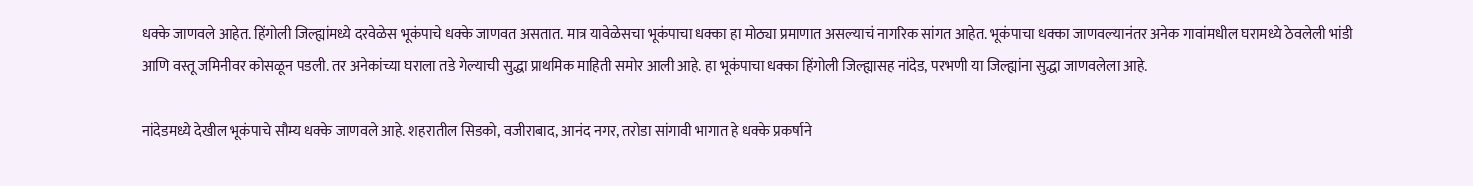धक्के जाणवले आहेत. हिंगोली जिल्ह्यांमध्ये दरवेळेस भूकंपाचे धक्के जाणवत असतात. मात्र यावेळेसचा भूकंपाचा धक्का हा मोठ्या प्रमाणात असल्याचं नागरिक सांगत आहेत. भूकंपाचा धक्का जाणवल्यानंतर अनेक गावांमधील घरामध्ये ठेवलेली भांडी आणि वस्तू जमिनीवर कोसळून पडली. तर अनेकांच्या घराला तडे गेल्याची सुद्धा प्राथमिक माहिती समोर आली आहे. हा भूकंपाचा धक्का हिंगोली जिल्ह्यासह नांदेड, परभणी या जिल्ह्यांना सुद्धा जाणवलेला आहे.

नांदेडमध्ये देखील भूकंपाचे सौम्य धक्के जाणवले आहे. शहरातील सिडको, वजीराबाद, आनंद नगर, तरोडा सांगावी भागात हे धक्के प्रकर्षाने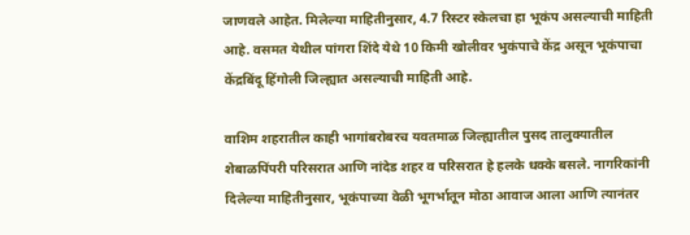जाणवले आहेत. मिलेल्या माहितीनुसार, 4.7 रिस्टर स्केलचा हा भूकंप असल्याची माहिती आहे. वसमत येथील पांगरा शिंदे येथे 10 किमी खोलीवर भुकंपाचे केंद्र असून भूकंपाचा केंद्रबिंदू हिंगोली जिल्ह्यात असल्याची माहिती आहे.

वाशिम शहरातील काही भागांबरोबरच यवतमाळ जिल्ह्यातील पुसद तालुक्यातील शेबाळपिंपरी परिसरात आणि नांदेड शहर व परिसरात हे हलके धक्के बसले. नागरिकांनी दिलेल्या माहितीनुसार, भूकंपाच्या वेळी भूगर्भातून मोठा आवाज आला आणि त्यानंतर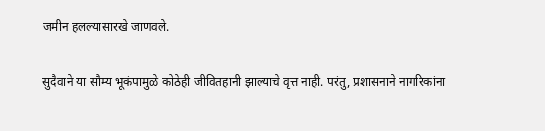जमीन हलल्यासारखे जाणवले.

सुदैवाने या सौम्य भूकंपामुळे कोठेही जीवितहानी झाल्याचे वृत्त नाही. परंतु, प्रशासनाने नागरिकांना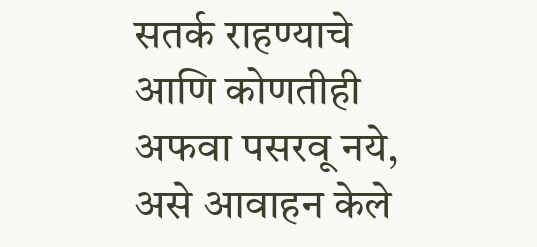सतर्क राहण्याचे आणि कोणतीही अफवा पसरवू नये, असे आवाहन केले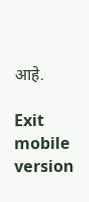आहे.

Exit mobile version